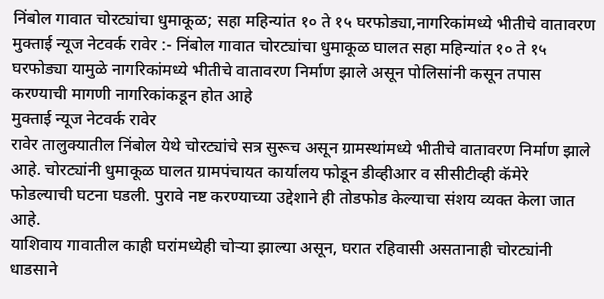निंबोल गावात चोरट्यांचा धुमाकूळ; सहा महिन्यांत १० ते १५ घरफोड्या,नागरिकांमध्ये भीतीचे वातावरण
मुक्ताई न्यूज नेटवर्क रावेर :- निंबोल गावात चोरट्यांचा धुमाकूळ घालत सहा महिन्यांत १० ते १५ घरफोड्या यामुळे नागरिकांमध्ये भीतीचे वातावरण निर्माण झाले असून पोलिसांनी कसून तपास करण्याची मागणी नागरिकांकडून होत आहे
मुक्ताई न्यूज नेटवर्क रावेर
रावेर तालुक्यातील निंबोल येथे चोरट्यांचे सत्र सुरूच असून ग्रामस्थांमध्ये भीतीचे वातावरण निर्माण झाले आहे. चोरट्यांनी धुमाकूळ घालत ग्रामपंचायत कार्यालय फोडून डीव्हीआर व सीसीटीव्ही कॅमेरे फोडल्याची घटना घडली. पुरावे नष्ट करण्याच्या उद्देशाने ही तोडफोड केल्याचा संशय व्यक्त केला जात आहे.
याशिवाय गावातील काही घरांमध्येही चोऱ्या झाल्या असून, घरात रहिवासी असतानाही चोरट्यांनी धाडसाने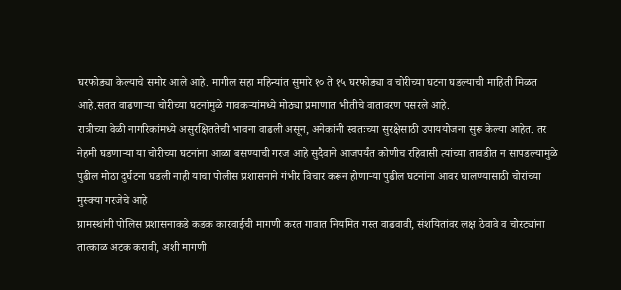घरफोड्या केल्याचे समोर आले आहे. मागील सहा महिन्यांत सुमारे १० ते १५ घरफोड्या व चोरीच्या घटना घडल्याची माहिती मिळत आहे.सतत वाढणाऱ्या चोरीच्या घटनांमुळे गावकऱ्यांमध्ये मोठ्या प्रमाणात भीतीचे वातावरण पसरले आहे.
रात्रीच्या वेळी नागरिकांमध्ये असुरक्षिततेची भावना वाढली असून, अनेकांनी स्वतःच्या सुरक्षेसाठी उपाययोजना सुरू केल्या आहेत. तर नेहमी घडणाऱ्या या चोरीच्या घटनांना आळा बसण्याची गरज आहे सुदैवाने आजपर्यंत कोणीच रहिवासी त्यांच्या तावडीत न सापडल्यामुळे पुढील मोठा दुर्घटना घडली नाही याचा पोलीस प्रशासनाने गंभीर विचार करून होणाऱ्या पुढील घटनांना आवर घालण्यासाठी चोरांच्या मुस्क्या गरजेचे आहे
ग्रामस्थांनी पोलिस प्रशासनाकडे कडक कारवाईची मागणी करत गावात नियमित गस्त वाढवावी, संशयितांवर लक्ष ठेवावे व चोरट्यांना तात्काळ अटक करावी, अशी मागणी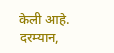केली आहे. दरम्यान,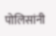पोलिसांनी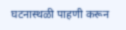घटनास्थळी पाहणी करून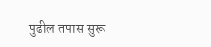पुढील तपास सुरू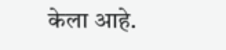केला आहे.